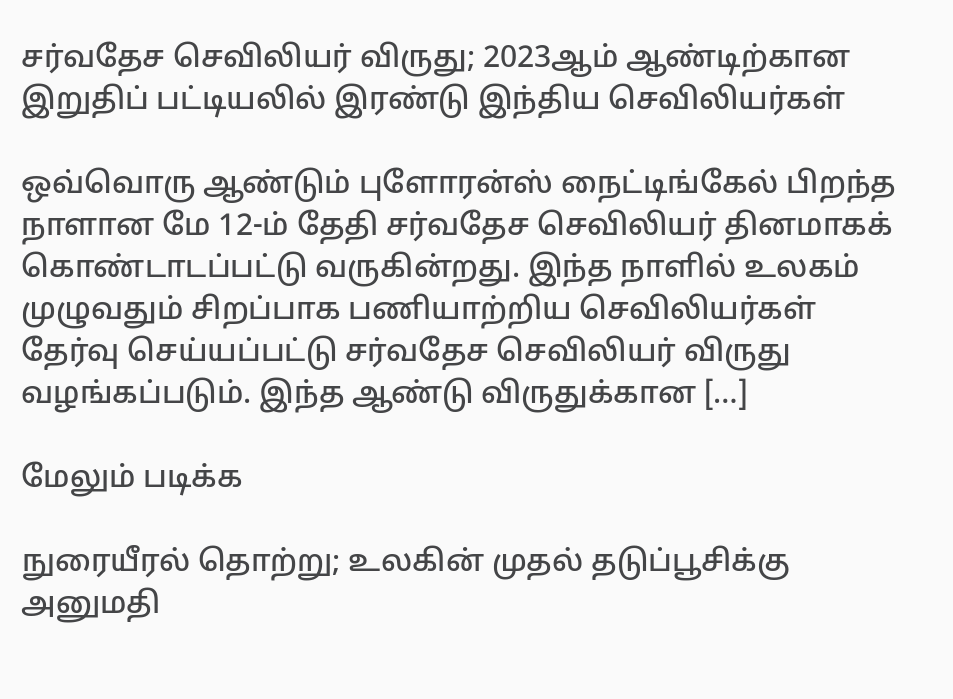சர்வதேச செவிலியர் விருது; 2023ஆம் ஆண்டிற்கான இறுதிப் பட்டியலில் இரண்டு இந்திய செவிலியர்கள்

ஒவ்வொரு ஆண்டும் புளோரன்ஸ் நைட்டிங்கேல் பிறந்த நாளான மே 12-ம் தேதி சர்வதேச செவிலியர் தினமாகக் கொண்டாடப்பட்டு வருகின்றது. இந்த நாளில் உலகம் முழுவதும் சிறப்பாக பணியாற்றிய செவிலியர்கள் தேர்வு செய்யப்பட்டு சர்வதேச செவிலியர் விருது வழங்கப்படும். இந்த ஆண்டு விருதுக்கான […]

மேலும் படிக்க

நுரையீரல் தொற்று; உலகின் முதல் தடுப்பூசிக்கு அனுமதி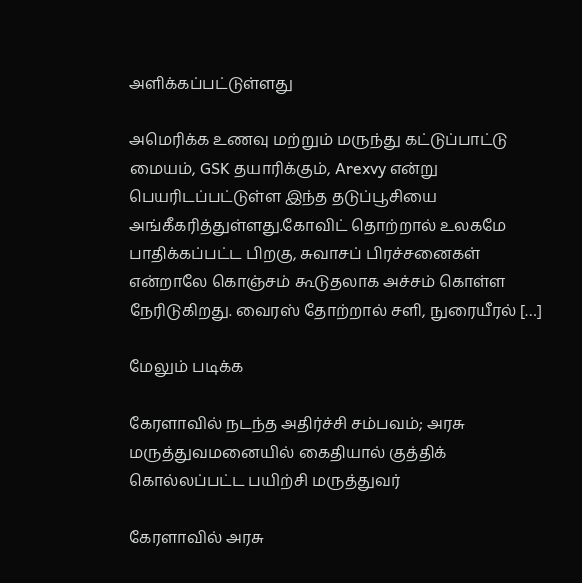அளிக்கப்பட்டுள்ளது

அமெரிக்க உணவு மற்றும் மருந்து கட்டுப்பாட்டு மையம், GSK தயாரிக்கும், Arexvy என்று பெயரிடப்பட்டுள்ள இந்த தடுப்பூசியை அங்கீகரித்துள்ளது.கோவிட் தொற்றால் உலகமே பாதிக்கப்பட்ட பிறகு, சுவாசப் பிரச்சனைகள் என்றாலே கொஞ்சம் கூடுதலாக அச்சம் கொள்ள நேரிடுகிறது. வைரஸ் தோற்றால் சளி, நுரையீரல் […]

மேலும் படிக்க

கேரளாவில் நடந்த அதிர்ச்சி சம்பவம்; அரசு மருத்துவமனையில் கைதியால் குத்திக் கொல்லப்பட்ட பயிற்சி மருத்துவர்

கேரளாவில் அரசு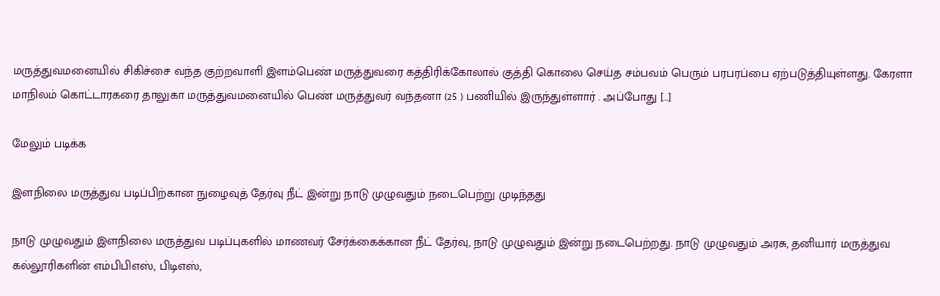மருத்துவமனையில் சிகிச்சை வந்த குற்றவாளி இளம்பெண் மருத்துவரை கத்திரிக்கோலால் குத்தி கொலை செய்த சம்பவம் பெரும் பரபரப்பை ஏற்படுத்தியுள்ளது. கேரளா மாநிலம் கொட்டாரகரை தாலுகா மருத்துவமனையில் பெண் மருத்துவர் வந்தனா (25 ) பணியில் இருந்துள்ளார் . அப்போது […]

மேலும் படிக்க

இளநிலை மருத்துவ படிப்பிற்கான நுழைவுத் தேர்வு நீட் இன்று நாடு முழுவதும் நடைபெற்று முடிந்தது

நாடு முழுவதும் இளநிலை மருத்துவ படிப்புகளில் மாணவர் சேர்க்கைக்கான நீட் தேர்வு, நாடு முழுவதும் இன்று நடைபெற்றது. நாடு முழுவதும் அரசு, தனியார் மருத்துவ கல்லூரிகளின் எம்பிபிஎஸ், பிடிஎஸ்,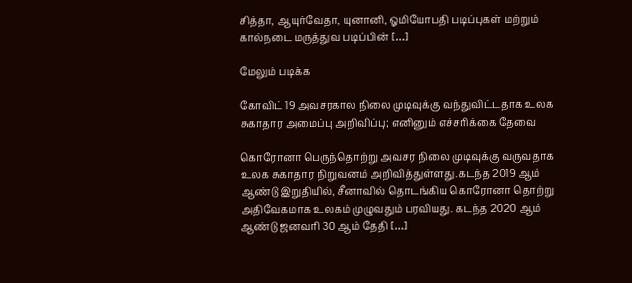சித்தா, ஆயுர்வேதா, யுனானி, ஓமியோபதி படிப்புகள் மற்றும் கால்நடை மருத்துவ படிப்பின் […]

மேலும் படிக்க

கோவிட் 19 அவசரகால நிலை முடிவுக்கு வந்துவிட்டதாக உலக சுகாதார அமைப்பு அறிவிப்பு; எனினும் எச்சரிக்கை தேவை

கொரோனா பெருந்தொற்று அவசர நிலை முடிவுக்கு வருவதாக உலக சுகாதார நிறுவனம் அறிவித்துள்ளது.கடந்த 2019 ஆம் ஆண்டு இறுதியில், சீனாவில் தொடங்கிய கொரோனா தொற்று அதிவேகமாக உலகம் முழுவதும் பரவியது. கடந்த 2020 ஆம் ஆண்டு ஜனவரி 30 ஆம் தேதி […]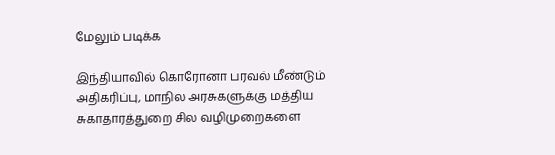மேலும் படிக்க

இந்தியாவில் கொரோனா பரவல் மீண்டும் அதிகரிப்பு, மாநில அரசுகளுக்கு மத்திய சுகாதாரத்துறை சில வழிமுறைகளை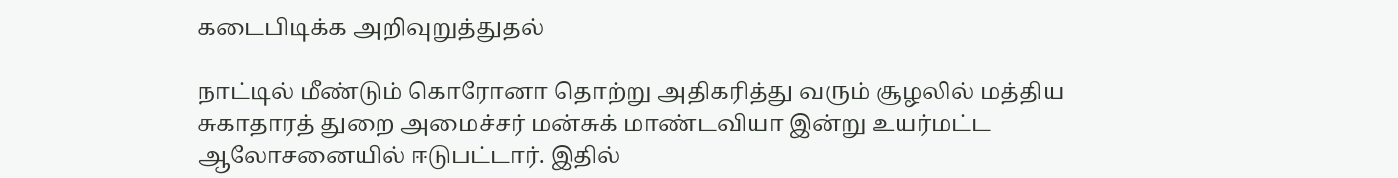கடைபிடிக்க அறிவுறுத்துதல்

நாட்டில் மீண்டும் கொரோனா தொற்று அதிகரித்து வரும் சூழலில் மத்திய சுகாதாரத் துறை அமைச்சர் மன்சுக் மாண்டவியா இன்று உயர்மட்ட ஆலோசனையில் ஈடுபட்டார். இதில்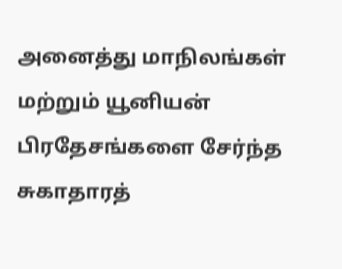அனைத்து மாநிலங்கள் மற்றும் யூனியன் பிரதேசங்களை சேர்ந்த சுகாதாரத்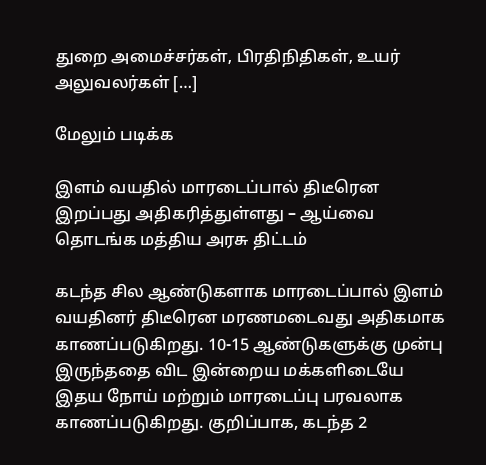துறை அமைச்சர்கள், பிரதிநிதிகள், உயர் அலுவலர்கள் […]

மேலும் படிக்க

இளம் வயதில் மாரடைப்பால் திடீரென இறப்பது அதிகரித்துள்ளது – ஆய்வை தொடங்க மத்திய அரசு திட்டம்

கடந்த சில ஆண்டுகளாக மாரடைப்பால் இளம் வயதினர் திடீரென மரணமடைவது அதிகமாக காணப்படுகிறது. 10-15 ஆண்டுகளுக்கு முன்பு இருந்ததை விட இன்றைய மக்களிடையே இதய நோய் மற்றும் மாரடைப்பு பரவலாக காணப்படுகிறது. குறிப்பாக, கடந்த 2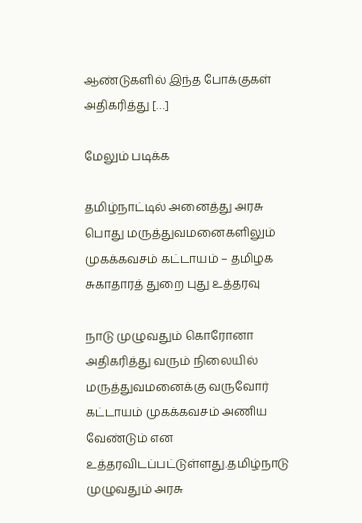ஆண்டுகளில் இந்த போக்குகள் அதிகரித்து […]

மேலும் படிக்க

தமிழ்நாட்டில் அனைத்து அரசு பொது மருத்துவமனைகளிலும் முகக்கவசம் கட்டாயம் – தமிழக சுகாதாரத் துறை புது உத்தரவு

நாடு முழுவதும் கொரோனா அதிகரித்து வரும் நிலையில் மருத்துவமனைக்கு வருவோர் கட்டாயம் முகக்கவசம் அணிய வேண்டும் என உத்தரவிடப்பட்டுள்ளது.தமிழ்நாடு முழுவதும் அரசு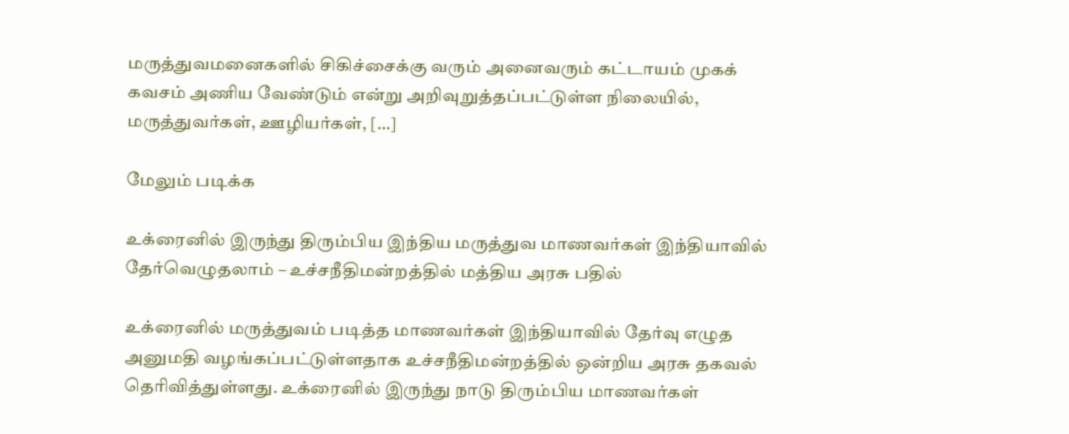மருத்துவமனைகளில் சிகிச்சைக்கு வரும் அனைவரும் கட்டாயம் முகக் கவசம் அணிய வேண்டும் என்று அறிவுறுத்தப்பட்டுள்ள நிலையில், மருத்துவர்கள், ஊழியர்கள், […]

மேலும் படிக்க

உக்ரைனில் இருந்து திரும்பிய இந்திய மருத்துவ மாணவர்கள் இந்தியாவில் தேர்வெழுதலாம் – உச்சநீதிமன்றத்தில் மத்திய அரசு பதில்

உக்ரைனில் மருத்துவம் படித்த மாணவர்கள் இந்தியாவில் தேர்வு எழுத அனுமதி வழங்கப்பட்டுள்ளதாக உச்சநீதிமன்றத்தில் ஒன்றிய அரசு தகவல் தெரிவித்துள்ளது. உக்ரைனில் இருந்து நாடு திரும்பிய மாணவர்கள்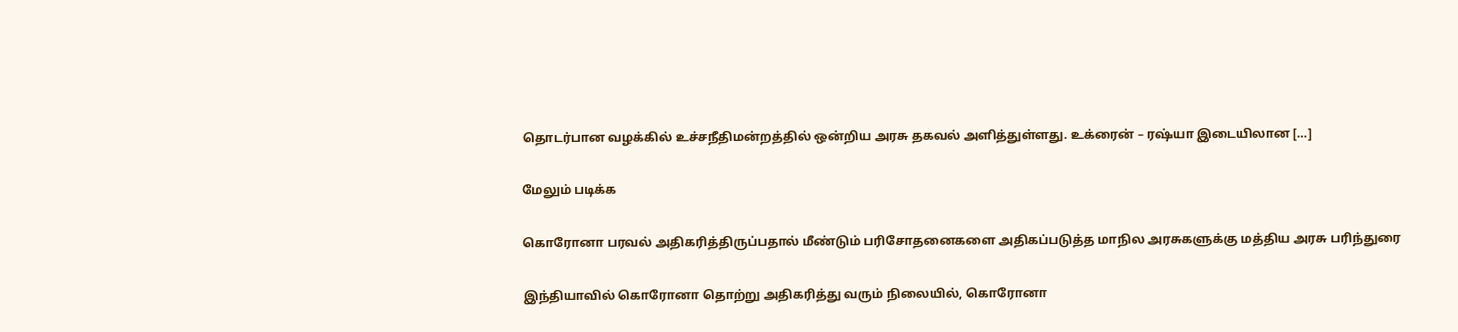தொடர்பான வழக்கில் உச்சநீதிமன்றத்தில் ஒன்றிய அரசு தகவல் அளித்துள்ளது. உக்ரைன் – ரஷ்யா இடையிலான […]

மேலும் படிக்க

கொரோனா பரவல் அதிகரித்திருப்பதால் மீண்டும் பரிசோதனைகளை அதிகப்படுத்த மாநில அரசுகளுக்கு மத்திய அரசு பரிந்துரை

இந்தியாவில் கொரோனா தொற்று அதிகரித்து வரும் நிலையில், கொரோனா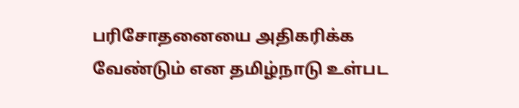பரிசோதனையை அதிகரிக்க வேண்டும் என தமிழ்நாடு உள்பட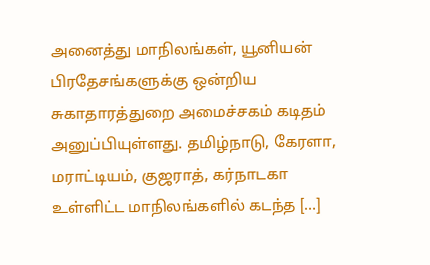அனைத்து மாநிலங்கள், யூனியன் பிரதேசங்களுக்கு ஒன்றிய சுகாதாரத்துறை அமைச்சகம் கடிதம் அனுப்பியுள்ளது. தமிழ்நாடு, கேரளா, மராட்டியம், குஜராத், கர்நாடகா உள்ளிட்ட மாநிலங்களில் கடந்த […]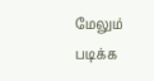மேலும் படிக்க